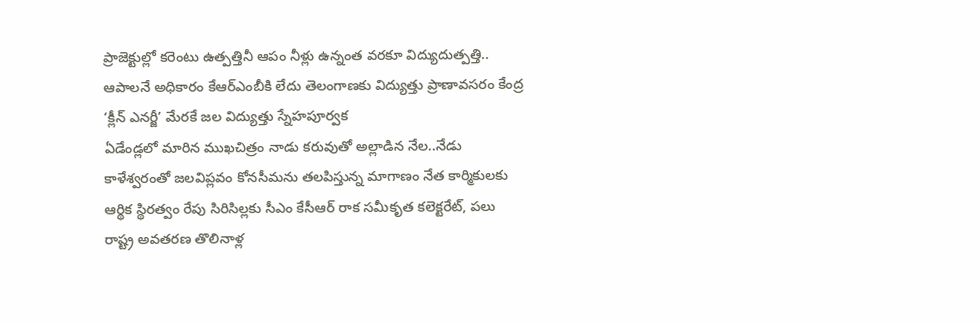ప్రాజెక్టుల్లో కరెంటు ఉత్పత్తినీ ఆపం నీళ్లు ఉన్నంత వరకూ విద్యుదుత్పత్తి.. ఆపాలనే అధికారం కేఆర్ఎంబీకి లేదు తెలంగాణకు విద్యుత్తు ప్రాణావసరం కేంద్ర ‘క్లీన్ ఎనర్జీ’ మేరకే జల విద్యుత్తు స్నేహపూర్వక
ఏడేండ్లలో మారిన ముఖచిత్రం నాడు కరువుతో అల్లాడిన నేల..నేడు కాళేశ్వరంతో జలవిప్లవం కోనసీమను తలపిస్తున్న మాగాణం నేత కార్మికులకు ఆర్థిక స్థిరత్వం రేపు సిరిసిల్లకు సీఎం కేసీఆర్ రాక సమీకృత కలెక్టరేట్, పలు
రాష్ట్ర అవతరణ తొలినాళ్ల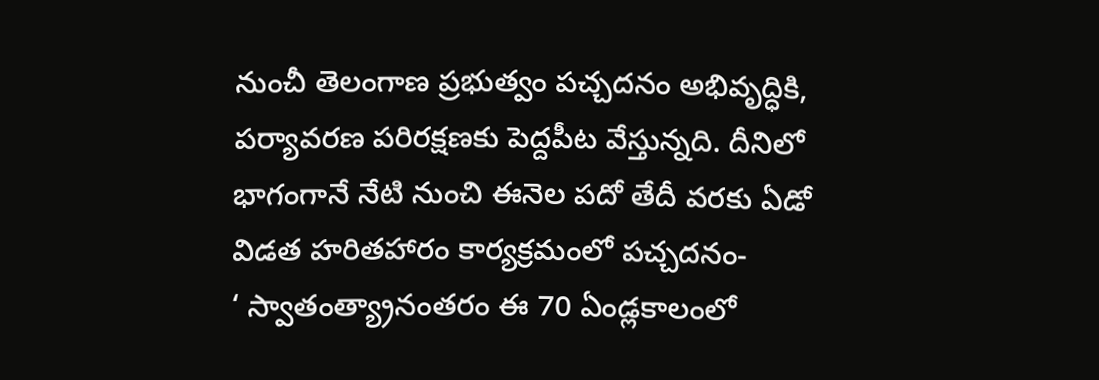నుంచీ తెలంగాణ ప్రభుత్వం పచ్చదనం అభివృద్ధికి, పర్యావరణ పరిరక్షణకు పెద్దపీట వేస్తున్నది. దీనిలో భాగంగానే నేటి నుంచి ఈనెల పదో తేదీ వరకు ఏడో విడత హరితహారం కార్యక్రమంలో పచ్చదనం-
‘ స్వాతంత్య్రానంతరం ఈ 70 ఏండ్లకాలంలో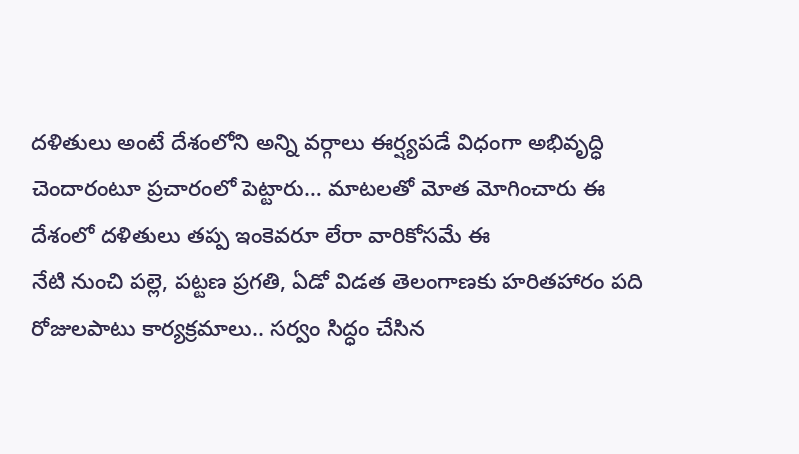దళితులు అంటే దేశంలోని అన్ని వర్గాలు ఈర్ష్యపడే విధంగా అభివృద్ధి చెందారంటూ ప్రచారంలో పెట్టారు… మాటలతో మోత మోగించారు ఈ దేశంలో దళితులు తప్ప ఇంకెవరూ లేరా వారికోసమే ఈ
నేటి నుంచి పల్లె, పట్టణ ప్రగతి, ఏడో విడత తెలంగాణకు హరితహారం పది రోజులపాటు కార్యక్రమాలు.. సర్వం సిద్ధం చేసిన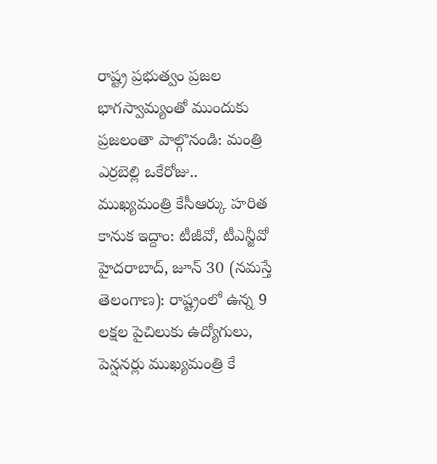రాష్ట్ర ప్రభుత్వం ప్రజల భాగస్వామ్యంతో ముందుకు ప్రజలంతా పాల్గొనండి: మంత్రి ఎర్రబెల్లి ఒకేరోజు..
ముఖ్యమంత్రి కేసీఆర్కు హరిత కానుక ఇద్దాం: టీజీవో, టీఎన్జీవో హైదరాబాద్, జూన్ 30 (నమస్తే తెలంగాణ): రాష్ట్రంలో ఉన్న 9 లక్షల పైచిలుకు ఉద్యోగులు, పెన్షనర్లు ముఖ్యమంత్రి కే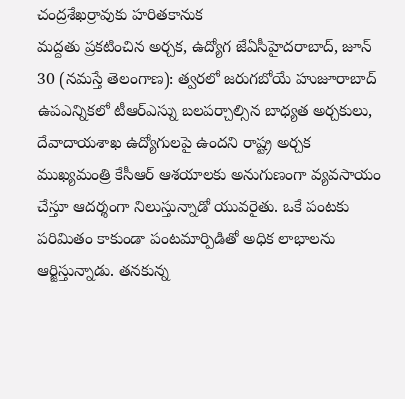చంద్రశేఖర్రావుకు హరితకానుక
మద్దతు ప్రకటించిన అర్చక, ఉద్యోగ జేఏసీహైదరాబాద్, జూన్ 30 (నమస్తే తెలంగాణ): త్వరలో జరుగబోయే హుజూరాబాద్ ఉపఎన్నికలో టీఆర్ఎస్ను బలపర్చాల్సిన బాధ్యత అర్చకులు, దేవాదాయశాఖ ఉద్యోగులపై ఉందని రాష్ట్ర అర్చక
ముఖ్యమంత్రి కేసీఆర్ ఆశయాలకు అనుగుణంగా వ్యవసాయం చేస్తూ ఆదర్శంగా నిలుస్తున్నాడో యువరైతు. ఒకే పంటకు పరిమితం కాకుండా పంటమార్పిడితో అధిక లాభాలను ఆర్జిస్తున్నాడు. తనకున్న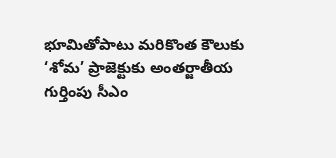భూమితోపాటు మరికొంత కౌలుకు
‘శోమ’ ప్రాజెక్టుకు అంతర్జాతీయ గుర్తింపు సీఎం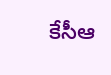కేసీఆ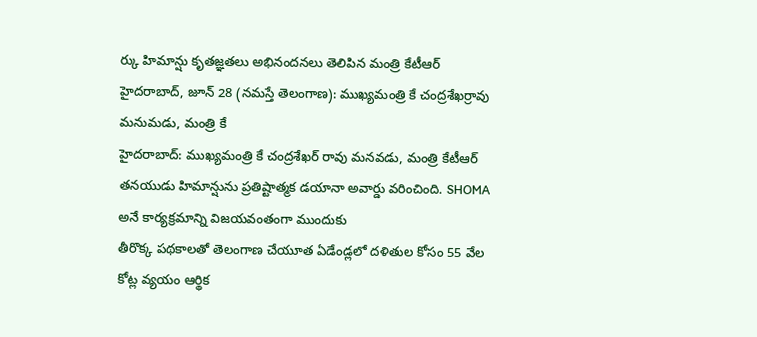ర్కు హిమాన్షు కృతజ్ఞతలు అభినందనలు తెలిపిన మంత్రి కేటీఆర్ హైదరాబాద్, జూన్ 28 (నమస్తే తెలంగాణ): ముఖ్యమంత్రి కే చంద్రశేఖర్రావు మనుమడు, మంత్రి కే
హైదరాబాద్: ముఖ్యమంత్రి కే చంద్రశేఖర్ రావు మనవడు, మంత్రి కేటీఆర్ తనయుడు హిమాన్షును ప్రతిష్టాత్మక డయానా అవార్డు వరించింది. SHOMA అనే కార్యక్రమాన్ని విజయవంతంగా ముందుకు
తీరొక్క పథకాలతో తెలంగాణ చేయూత ఏడేండ్లలో దళితుల కోసం 55 వేల కోట్ల వ్యయం ఆర్థిక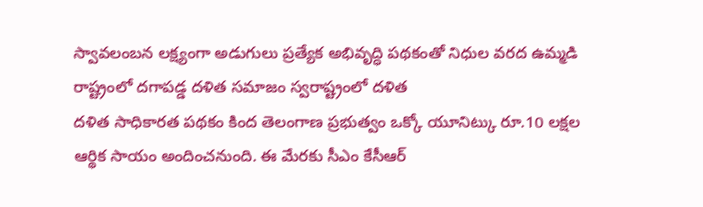స్వావలంబన లక్ష్యంగా అడుగులు ప్రత్యేక అభివృద్ధి పథకంతో నిధుల వరద ఉమ్మడి రాష్ట్రంలో దగాపడ్డ దళిత సమాజం స్వరాష్ట్రంలో దళిత
దళిత సాధికారత పథకం కింద తెలంగాణ ప్రభుత్వం ఒక్కో యూనిట్కు రూ.10 లక్షల ఆర్థిక సాయం అందించనుంది. ఈ మేరకు సీఎం కేసీఆర్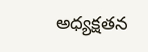అధ్యక్షతన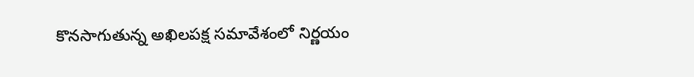కొనసాగుతున్న అఖిలపక్ష సమావేశంలో నిర్ణయం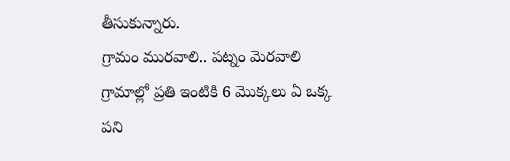తీసుకున్నారు.
గ్రామం మురవాలి.. పట్నం మెరవాలి గ్రామాల్లో ప్రతి ఇంటికి 6 మొక్కలు ఏ ఒక్క పని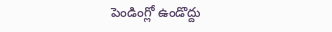పెండింగ్లో ఉండొద్దు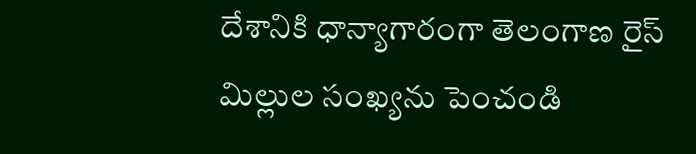దేశానికి ధాన్యాగారంగా తెలంగాణ రైస్ మిల్లుల సంఖ్యను పెంచండి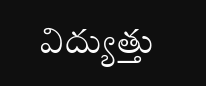విద్యుత్తు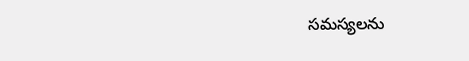సమస్యలను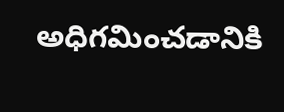అధిగమించడానికి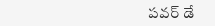పవర్ డే